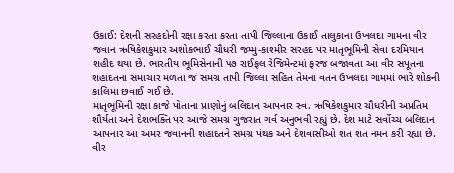ઉકાઈ: દેશની સરહદોની રક્ષા કરતા કરતા તાપી જિલ્લાના ઉકાઈ તાલુકાના ઉખલદા ગામના વીર જવાન ઋષિકેશકુમાર અશોકભાઈ ચૌધરી જમ્મુ-કાશ્મીર સરહદ પર માતૃભૂમિની સેવા દરમિયાન શહીદ થયા છે. ભારતીય ભૂમિસેનાની ૫૭ રાઈફલ રેજિમેન્ટમાં ફરજ બજાવતા આ વીર સપૂતના શહાદતના સમાચાર મળતા જ સમગ્ર તાપી જિલ્લા સહિત તેમના વતન ઉખલદા ગામમાં ભારે શોકની કાલિમા છવાઈ ગઈ છે.
માતૃભૂમિની રક્ષા કાજે પોતાના પ્રાણોનું બલિદાન આપનાર સ્વ. ઋષિકેશકુમાર ચૌધરીની અપ્રતિમ શૌર્યતા અને દેશભક્તિ પર આજે સમગ્ર ગુજરાત ગર્વ અનુભવી રહ્યું છે. દેશ માટે સર્વોચ્ચ બલિદાન આપનાર આ અમર જવાનની શહાદતને સમગ્ર પંથક અને દેશવાસીઓ શત શત નમન કરી રહ્યા છે.
વીર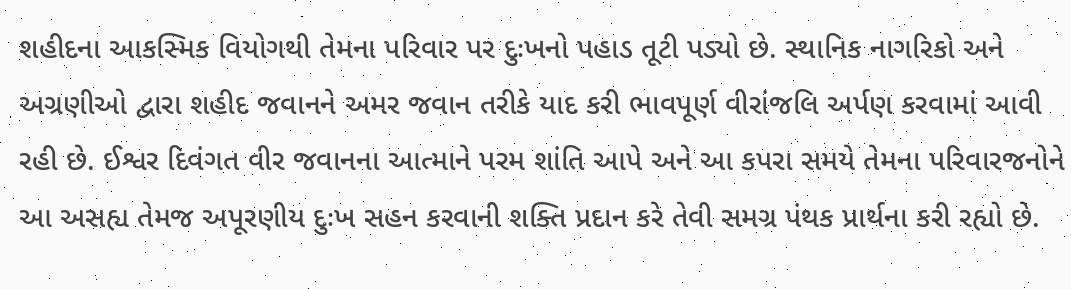શહીદના આકસ્મિક વિયોગથી તેમના પરિવાર પર દુઃખનો પહાડ તૂટી પડ્યો છે. સ્થાનિક નાગરિકો અને અગ્રણીઓ દ્વારા શહીદ જવાનને અમર જવાન તરીકે યાદ કરી ભાવપૂર્ણ વીરાંજલિ અર્પણ કરવામાં આવી રહી છે. ઈશ્વર દિવંગત વીર જવાનના આત્માને પરમ શાંતિ આપે અને આ કપરા સમયે તેમના પરિવારજનોને આ અસહ્ય તેમજ અપૂરણીય દુઃખ સહન કરવાની શક્તિ પ્રદાન કરે તેવી સમગ્ર પંથક પ્રાર્થના કરી રહ્યો છે.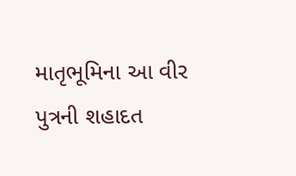માતૃભૂમિના આ વીર પુત્રની શહાદત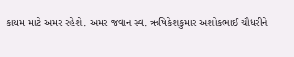કાયમ માટે અમર રહેશે. અમર જવાન સ્વ. ઋષિકેશકુમાર અશોકભાઈ ચૌધરીને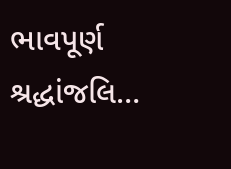ભાવપૂર્ણ શ્રદ્ધાંજલિ…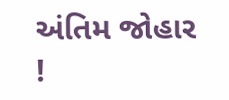અંતિમ જોહાર !